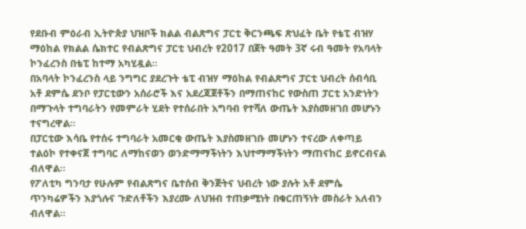የደቡብ ምዕራብ ኢትዮጵያ ህዝቦች ክልል ብልጽግና ፓርቲ ቅርንጫፍ ጽህፈት ቤት የቴፒ ብዝሃ ማዕከል የክልል ሴክተር የብልጽግና ፓርቲ ህብረት የ2017 በጀት ዓመት 3ኛ ሩብ ዓመት የአባላት ኮንፈረንስ በቴፒ ከተማ አካሂዷል።
በአባላት ኮንፈረንስ ላይ ንግግር ያደረጉት ቴፒ ብዝሃ ማዕከል የብልጽግና ፓርቲ ህብረት ሰብሳቢ አቶ ደምሴ ደንቦ የፓርቲውን አሰራሮች እና አደረጃጀቶችን በማጠናከር የውስጠ ፓርቲ አንድነትን በማጉላት ተግባራትን የመምራት ሂደት የተሰራበት አግባብ የተሻለ ውጤት እያስመዘገበ መሆኑን ተናግረዋል።
በፓርቲው እሳቤ የተሰሩ ተግባራት አመርቂ ውጤት እያስመዘገቡ መሆኑን ተናረው ለቀጣይ ተልዕኮ የተቀናጀ ተግባር ለማከናወን ወንድማማችነትን እህተማማችነትን ማጠናከር ይኖርብናል ብለዋል።
የፖለቲካ ግንባታ የሁሉም የብልጽግና ቤተሰብ ቅንጅትና ህብረት ነው ያሉት አቶ ደምሴ ጥንካሬዎችን እያጎሉና ጉድለቶችን እያረሙ ለህዝብ ተጠቃሚነት በቁርጠኝነት መስራት አለብን ብለዋል።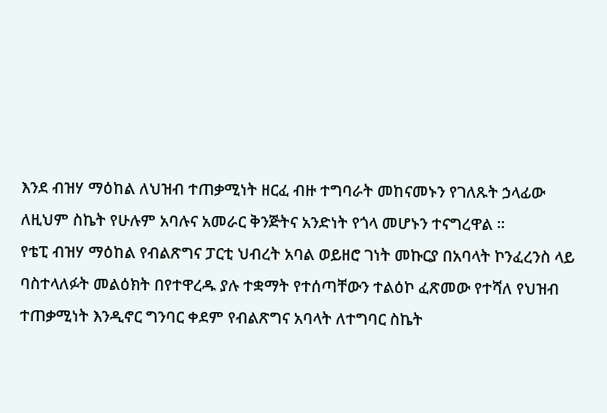እንደ ብዝሃ ማዕከል ለህዝብ ተጠቃሚነት ዘርፈ ብዙ ተግባራት መከናመኑን የገለጹት ኃላፊው ለዚህም ስኬት የሁሉም አባሉና አመራር ቅንጅትና አንድነት የጎላ መሆኑን ተናግረዋል ።
የቴፒ ብዝሃ ማዕከል የብልጽግና ፓርቲ ህብረት አባል ወይዘሮ ገነት መኩርያ በአባላት ኮንፈረንስ ላይ ባስተላለፉት መልዕክት በየተዋረዱ ያሉ ተቋማት የተሰጣቸውን ተልዕኮ ፈጽመው የተሻለ የህዝብ ተጠቃሚነት እንዲኖር ግንባር ቀደም የብልጽግና አባላት ለተግባር ስኬት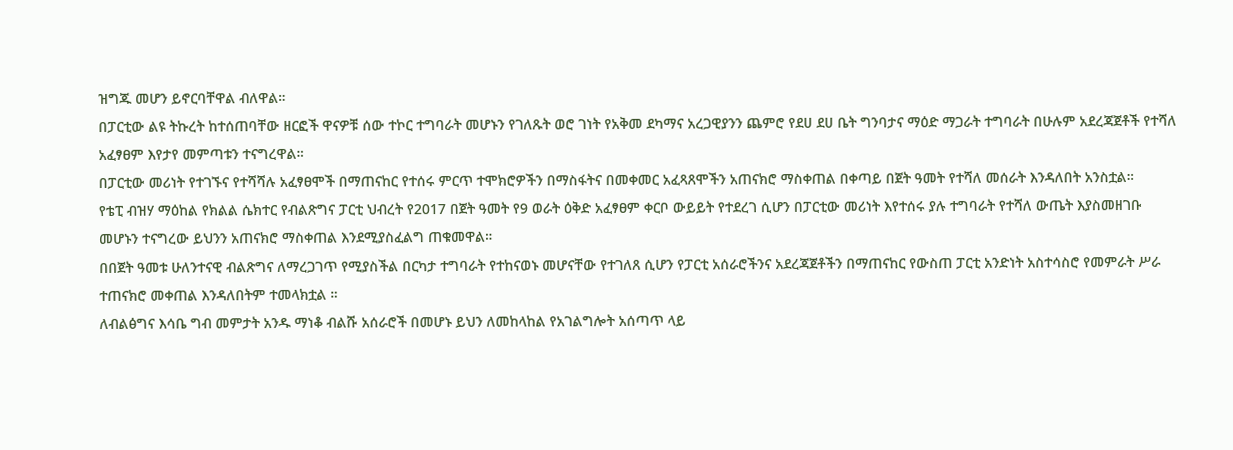ዝግጁ መሆን ይኖርባቸዋል ብለዋል።
በፓርቲው ልዩ ትኩረት ከተሰጠባቸው ዘርፎች ዋናዎቹ ሰው ተኮር ተግባራት መሆኑን የገለጹት ወሮ ገነት የአቅመ ደካማና አረጋዊያንን ጨምሮ የደሀ ደሀ ቤት ግንባታና ማዕድ ማጋራት ተግባራት በሁሉም አደረጃጀቶች የተሻለ አፈፃፀም እየታየ መምጣቱን ተናግረዋል።
በፓርቲው መሪነት የተገኙና የተሻሻሉ አፈፃፀሞች በማጠናከር የተሰሩ ምርጥ ተሞክሮዎችን በማስፋትና በመቀመር አፈጻጸሞችን አጠናክሮ ማስቀጠል በቀጣይ በጀት ዓመት የተሻለ መሰራት እንዳለበት አንስቷል።
የቴፒ ብዝሃ ማዕከል የክልል ሴክተር የብልጽግና ፓርቲ ህብረት የ2017 በጀት ዓመት የ9 ወራት ዕቅድ አፈፃፀም ቀርቦ ውይይት የተደረገ ሲሆን በፓርቲው መሪነት እየተሰሩ ያሉ ተግባራት የተሻለ ውጤት እያስመዘገቡ መሆኑን ተናግረው ይህንን አጠናክሮ ማስቀጠል እንደሚያስፈልግ ጠቁመዋል።
በበጀት ዓመቱ ሁለንተናዊ ብልጽግና ለማረጋገጥ የሚያስችል በርካታ ተግባራት የተከናወኑ መሆናቸው የተገለጸ ሲሆን የፓርቲ አሰራሮችንና አደረጃጀቶችን በማጠናከር የውስጠ ፓርቲ አንድነት አስተሳስሮ የመምራት ሥራ ተጠናክሮ መቀጠል እንዳለበትም ተመላክቷል ።
ለብልፅግና እሳቤ ግብ መምታት አንዱ ማነቆ ብልሹ አሰራሮች በመሆኑ ይህን ለመከላከል የአገልግሎት አሰጣጥ ላይ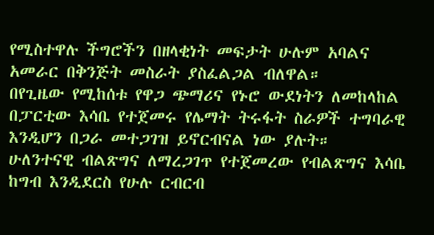የሚስተዋሉ ችግሮችን በዘላቂነት መፍታት ሁሉም አባልና አመራር በቅንጅት መስራት ያስፈልጋል ብለዋል።
በየጊዜው የሚከሰቱ የዋጋ ጭማሪና የኑሮ ውደነትን ለመከላከል በፓርቲው እሳቤ የተጀመሩ የሌማት ትሩፋት ስራዎች ተግባራዊ እንዲሆን በጋራ መተጋገዝ ይኖርብናል ነው ያሉት።
ሁለንተናዊ ብልጽግና ለማረጋገጥ የተጀመረው የብልጽግና እሳቤ ከግብ እንዲደርስ የሁሉ ርብርብ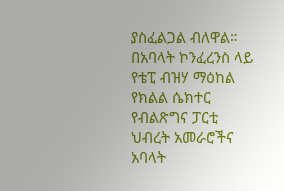ያስፈልጋል ብለዋል።
በአባላት ኮንፈረንስ ላይ የቴፒ ብዝሃ ማዕከል የክልል ሴክተር የብልጽግና ፓርቲ ህብረት አመራሮችና አባላት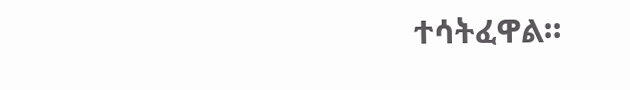ተሳትፈዋል።